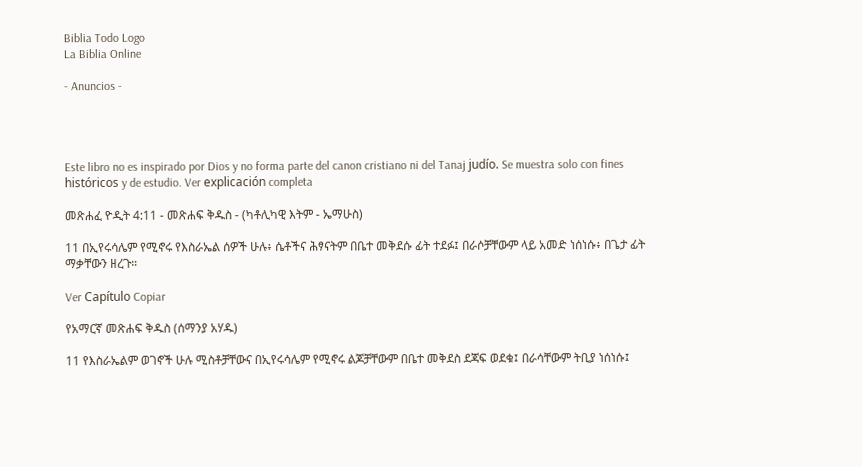Biblia Todo Logo
La Biblia Online

- Anuncios -




Este libro no es inspirado por Dios y no forma parte del canon cristiano ni del Tanaj judío. Se muestra solo con fines históricos y de estudio. Ver explicación completa

መጽሐፈ ዮዲት 4:11 - መጽሐፍ ቅዱስ - (ካቶሊካዊ እትም - ኤማሁስ)

11 በኢየሩሳሌም የሚኖሩ የእስራኤል ሰዎች ሁሉ፥ ሴቶችና ሕፃናትም በቤተ መቅደሱ ፊት ተደፉ፤ በራሶቻቸውም ላይ አመድ ነሰነሱ፥ በጌታ ፊት ማቃቸውን ዘረጉ።

Ver Capítulo Copiar

የአማርኛ መጽሐፍ ቅዱስ (ሰማንያ አሃዱ)

11 የእስራኤልም ወገኖች ሁሉ ሚስቶቻቸውና በኢየሩሳሌም የሚኖሩ ልጆቻቸውም በቤተ መቅደስ ደጃፍ ወደቁ፤ በራሳቸውም ትቢያ ነሰነሱ፤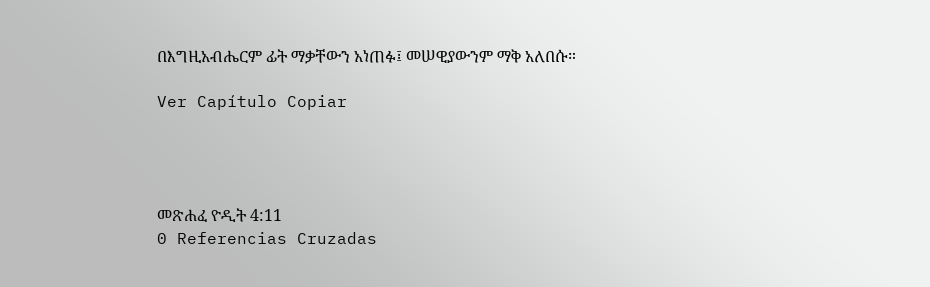በእግዚአብሔርም ፊት ማቃቸውን አነጠፉ፤ መሠዊያውንም ማቅ አለበሱ።

Ver Capítulo Copiar




መጽሐፈ ዮዲት 4:11
0 Referencias Cruzadas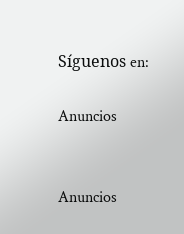Síguenos en:

Anuncios


Anuncios